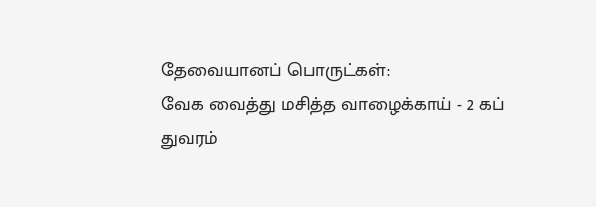தேவையானப் பொருட்கள்:
வேக வைத்து மசித்த வாழைக்காய் - 2 கப்
துவரம்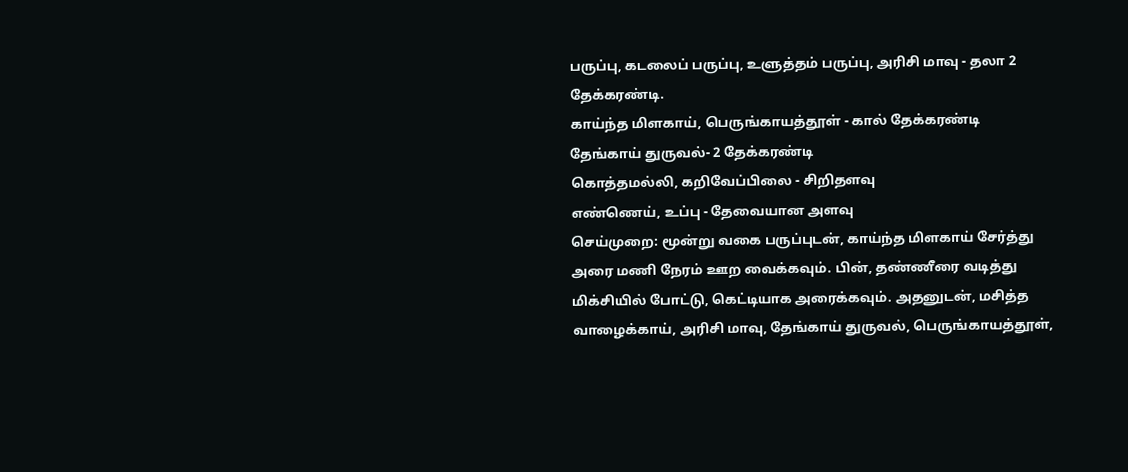பருப்பு, கடலைப் பருப்பு, உளுத்தம் பருப்பு, அரிசி மாவு - தலா 2 தேக்கரண்டி.
காய்ந்த மிளகாய், பெருங்காயத்தூள் - கால் தேக்கரண்டி
தேங்காய் துருவல்- 2 தேக்கரண்டி
கொத்தமல்லி, கறிவேப்பிலை - சிறிதளவு
எண்ணெய், உப்பு - தேவையான அளவு
செய்முறை: மூன்று வகை பருப்புடன், காய்ந்த மிளகாய் சேர்த்து அரை மணி நேரம் ஊற வைக்கவும். பின், தண்ணீரை வடித்து மிக்சியில் போட்டு, கெட்டியாக அரைக்கவும். அதனுடன், மசித்த வாழைக்காய், அரிசி மாவு, தேங்காய் துருவல், பெருங்காயத்தூள்,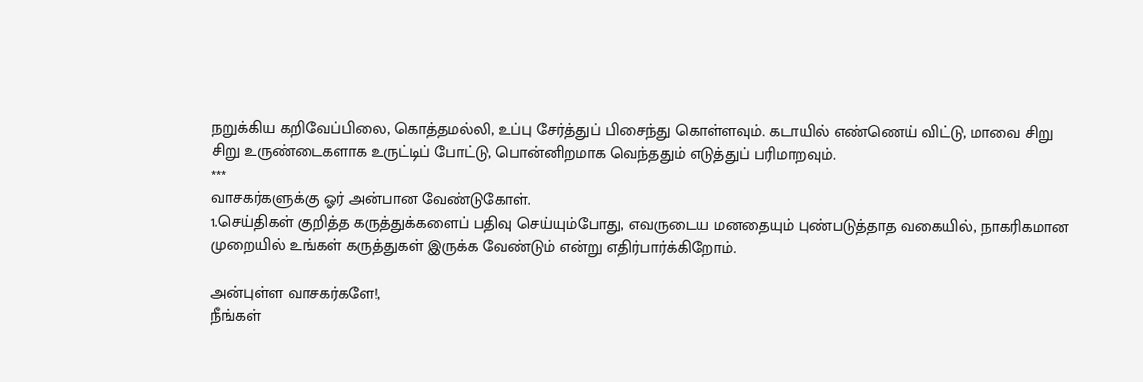நறுக்கிய கறிவேப்பிலை, கொத்தமல்லி, உப்பு சேர்த்துப் பிசைந்து கொள்ளவும். கடாயில் எண்ணெய் விட்டு, மாவை சிறு சிறு உருண்டைகளாக உருட்டிப் போட்டு, பொன்னிறமாக வெந்ததும் எடுத்துப் பரிமாறவும்.
***
வாசகர்களுக்கு ஓர் அன்பான வேண்டுகோள்.
1.செய்திகள் குறித்த கருத்துக்களைப் பதிவு செய்யும்போது, எவருடைய மனதையும் புண்படுத்தாத வகையில், நாகரிகமான முறையில் உங்கள் கருத்துகள் இருக்க வேண்டும் என்று எதிர்பார்க்கிறோம்.

அன்புள்ள வாசகர்களே!,
நீங்கள்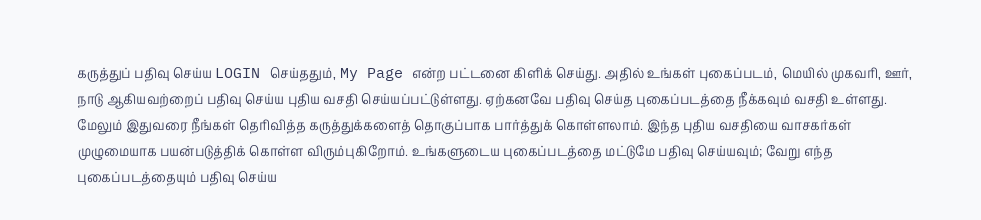கருத்துப் பதிவு செய்ய LOGIN செய்ததும், My Page என்ற பட்டனை கிளிக் செய்து. அதில் உங்கள் புகைப்படம், மெயில் முகவரி, ஊர், நாடு ஆகியவற்றைப் பதிவு செய்ய புதிய வசதி செய்யப்பட்டுள்ளது. ஏற்கனவே பதிவு செய்த புகைப்படத்தை நீக்கவும் வசதி உள்ளது. மேலும் இதுவரை நீங்கள் தெரிவித்த கருத்துக்களைத் தொகுப்பாக பார்த்துக் கொள்ளலாம். இந்த புதிய வசதியை வாசகர்கள் முழுமையாக பயன்படுத்திக் கொள்ள விரும்புகிறோம். உங்களுடைய புகைப்படத்தை மட்டுமே பதிவு செய்யவும்; வேறு எந்த புகைப்படத்தையும் பதிவு செய்ய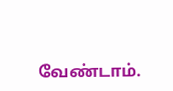வேண்டாம்.